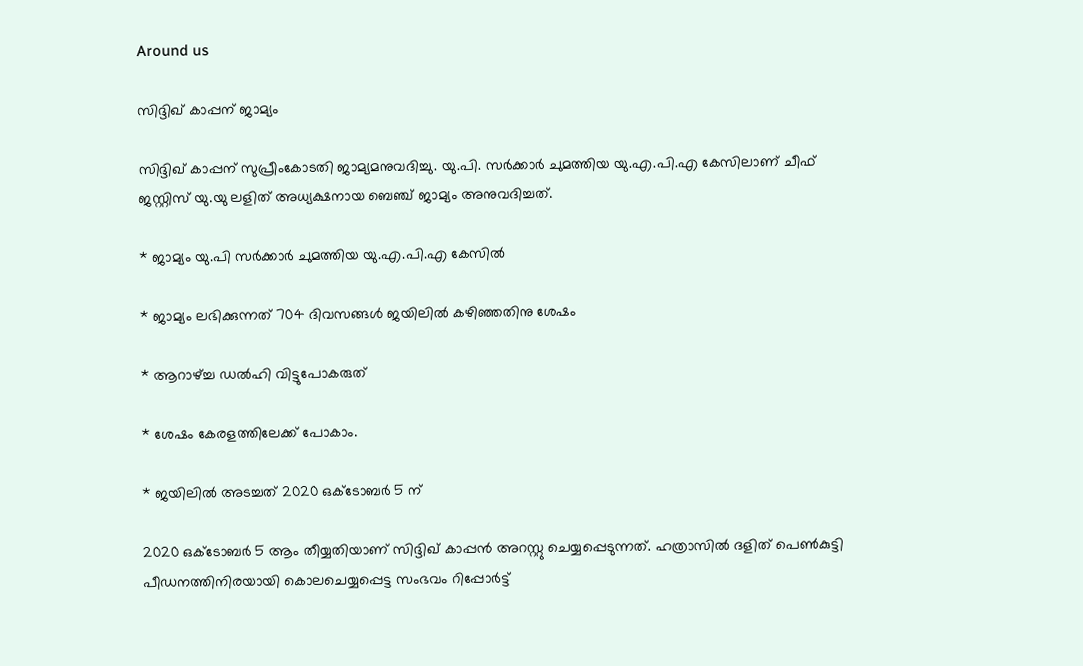Around us

സിദ്ദിഖ് കാപ്പന് ജാമ്യം

സിദ്ദിഖ് കാപ്പന് സുപ്രീംകോടതി ജാമ്യമനുവദിച്ചു. യു.പി. സർക്കാർ ചുമത്തിയ യു.എ.പി.എ കേസിലാണ് ചീഫ് ജസ്റ്റിസ് യു.യു ലളിത് അധ്യക്ഷനായ ബെഞ്ച് ജാമ്യം അനുവദിച്ചത്.

* ജാമ്യം യു.പി സർക്കാർ ചുമത്തിയ യു.എ.പി.എ കേസിൽ

* ജാമ്യം ലഭിക്കുന്നത് 704 ദിവസങ്ങൾ ജയിലിൽ കഴിഞ്ഞതിനു ശേഷം

* ആറാഴ്ച്ച ഡൽഹി വിട്ടുപോകരുത്

* ശേഷം കേരളത്തിലേക്ക് പോകാം.

* ജയിലിൽ അടച്ചത് 2020 ഒക്ടോബർ 5 ന്

2020 ഒക്ടോബർ 5 ആം തീയ്യതിയാണ് സിദ്ദിഖ് കാപ്പൻ അറസ്റ്റു ചെയ്യപ്പെടുന്നത്. ഹത്രാസിൽ ദളിത് പെൺകുട്ടി പീഡനത്തിനിരയായി കൊലചെയ്യപ്പെട്ട സംഭവം റിപ്പോർട്ട്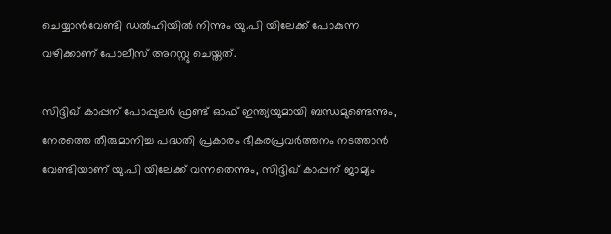ചെയ്യാൻവേണ്ടി ഡൽഹിയിൽ നിന്നും യു.പി യിലേക്ക് പോകുന്ന വഴിക്കാണ് പോലീസ് അറസ്റ്റു ചെയ്തത്.

സിദ്ദിഖ് കാപ്പന് പോപ്പുലർ ഫ്രണ്ട് ഓഫ് ഇന്ത്യയുമായി ബന്ധമുണ്ടെന്നും, നേരത്തെ തീരുമാനിച്ച പദ്ധതി പ്രകാരം ഭീകരപ്രവർത്തനം നടത്താൻ വേണ്ടിയാണ് യു.പി യിലേക്ക് വന്നതെന്നും, സിദ്ദിഖ് കാപ്പന് ജാമ്യം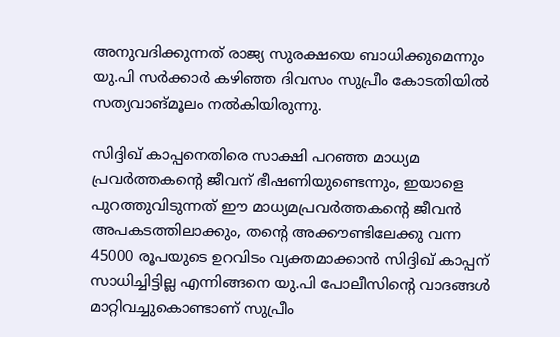അനുവദിക്കുന്നത് രാജ്യ സുരക്ഷയെ ബാധിക്കുമെന്നും യു.പി സർക്കാർ കഴിഞ്ഞ ദിവസം സുപ്രീം കോടതിയിൽ സത്യവാങ്മൂലം നൽകിയിരുന്നു.

സിദ്ദിഖ് കാപ്പനെതിരെ സാക്ഷി പറഞ്ഞ മാധ്യമ പ്രവർത്തകന്റെ ജീവന് ഭീഷണിയുണ്ടെന്നും, ഇയാളെ പുറത്തുവിടുന്നത് ഈ മാധ്യമപ്രവർത്തകന്റെ ജീവൻ അപകടത്തിലാക്കും, തന്റെ അക്കൗണ്ടിലേക്കു വന്ന 45000 രൂപയുടെ ഉറവിടം വ്യക്തമാക്കാൻ സിദ്ദിഖ് കാപ്പന് സാധിച്ചിട്ടില്ല എന്നിങ്ങനെ യു.പി പോലീസിന്റെ വാദങ്ങൾ മാറ്റിവച്ചുകൊണ്ടാണ് സുപ്രീം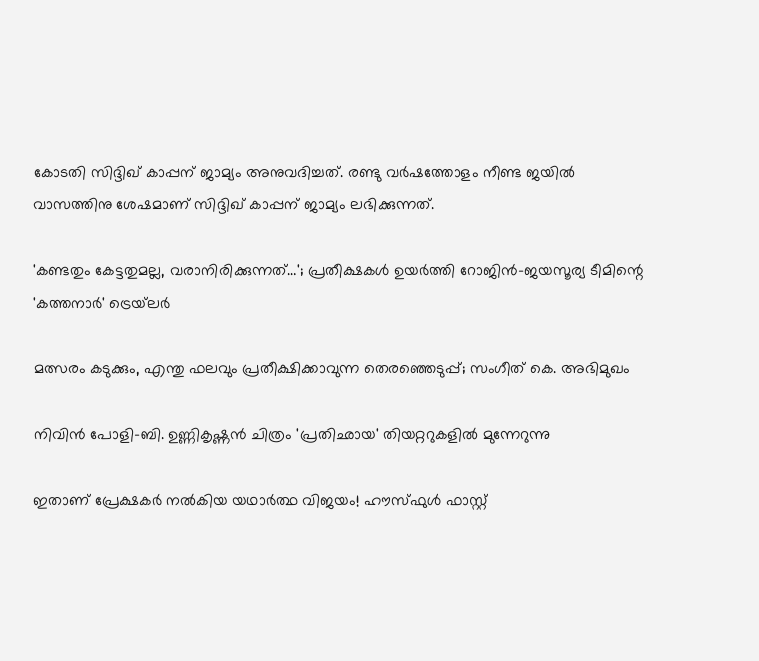കോടതി സിദ്ദിഖ് കാപ്പന് ജാമ്യം അനുവദിച്ചത്. രണ്ടു വർഷത്തോളം നീണ്ട ജയിൽ വാസത്തിനു ശേഷമാണ് സിദ്ദിഖ് കാപ്പന് ജാമ്യം ലഭിക്കുന്നത്.

'കണ്ടതും കേട്ടതുമല്ല, വരാനിരിക്കുന്നത്…'; പ്രതീക്ഷകൾ ഉയർത്തി റോജിൻ-ജയസൂര്യ ടീമിന്റെ 'കത്തനാർ' ട്രെയ്‌ലർ

മത്സരം കടുക്കും, എന്തു ഫലവും പ്രതീക്ഷിക്കാവുന്ന തെരഞ്ഞെടുപ്പ്; സംഗീത് കെ. അഭിമുഖം

നിവിൻ പോളി-ബി. ഉണ്ണികൃഷ്ണൻ ചിത്രം 'പ്രതിഛായ' തിയറ്ററുകളിൽ മുന്നേറുന്നു

ഇതാണ് പ്രേക്ഷകർ നൽകിയ യഥാർത്ഥ വിജയം! ഹൗസ്‌ഫുൾ ഫാസ്റ്റ്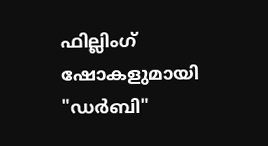ഫില്ലിംഗ് ഷോകളുമായി "ഡർബി"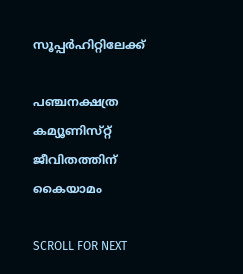സൂപ്പർഹിറ്റിലേക്ക്

പഞ്ചനക്ഷത്ര കമ്യൂണിസ്‌റ്റ്‌ ജീവിതത്തിന്‌ കൈയാമം

SCROLL FOR NEXT